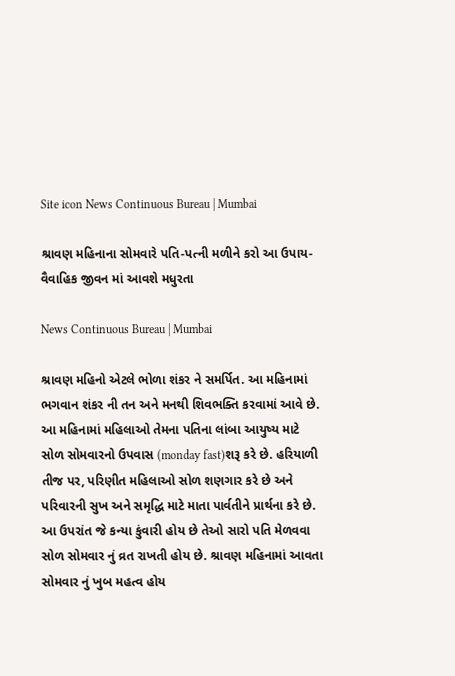Site icon News Continuous Bureau | Mumbai

શ્રાવણ મહિનાના સોમવારે પતિ-પત્ની મળીને કરો આ ઉપાય- વૈવાહિક જીવન માં આવશે મધુરતા

News Continuous Bureau | Mumbai

શ્રાવણ મહિનો એટલે ભોળા શંકર ને સમર્પિત. આ મહિનામાં ભગવાન શંકર ની તન અને મનથી શિવભક્તિ કરવામાં આવે છે. આ મહિનામાં મહિલાઓ તેમના પતિના લાંબા આયુષ્ય માટે સોળ સોમવારનો ઉપવાસ (monday fast)શરૂ કરે છે. હરિયાળી તીજ પર, પરિણીત મહિલાઓ સોળ શણગાર કરે છે અને પરિવારની સુખ અને સમૃદ્ધિ માટે માતા પાર્વતીને પ્રાર્થના કરે છે. આ ઉપરાંત જે કન્યા કુંવારી હોય છે તેઓ સારો પતિ મેળવવા સોળ સોમવાર નું વ્રત રાખતી હોય છે. શ્રાવણ મહિનામાં આવતા સોમવાર નું ખુબ મહત્વ હોય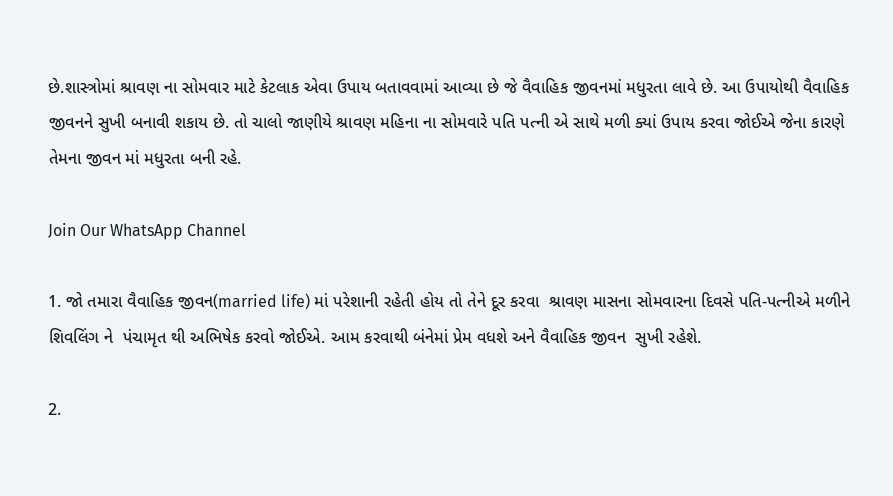છે.શાસ્ત્રોમાં શ્રાવણ ના સોમવાર માટે કેટલાક એવા ઉપાય બતાવવામાં આવ્યા છે જે વૈવાહિક જીવનમાં મધુરતા લાવે છે. આ ઉપાયોથી વૈવાહિક  જીવનને સુખી બનાવી શકાય છે. તો ચાલો જાણીયે શ્રાવણ મહિના ના સોમવારે પતિ પત્ની એ સાથે મળી ક્યાં ઉપાય કરવા જોઈએ જેના કારણે તેમના જીવન માં મધુરતા બની રહે.

Join Our WhatsApp Channel

1. જો તમારા વૈવાહિક જીવન(married life) માં પરેશાની રહેતી હોય તો તેને દૂર કરવા  શ્રાવણ માસના સોમવારના દિવસે પતિ-પત્નીએ મળીને શિવલિંગ ને  પંચામૃત થી અભિષેક કરવો જોઈએ. આમ કરવાથી બંનેમાં પ્રેમ વધશે અને વૈવાહિક જીવન  સુખી રહેશે.

2.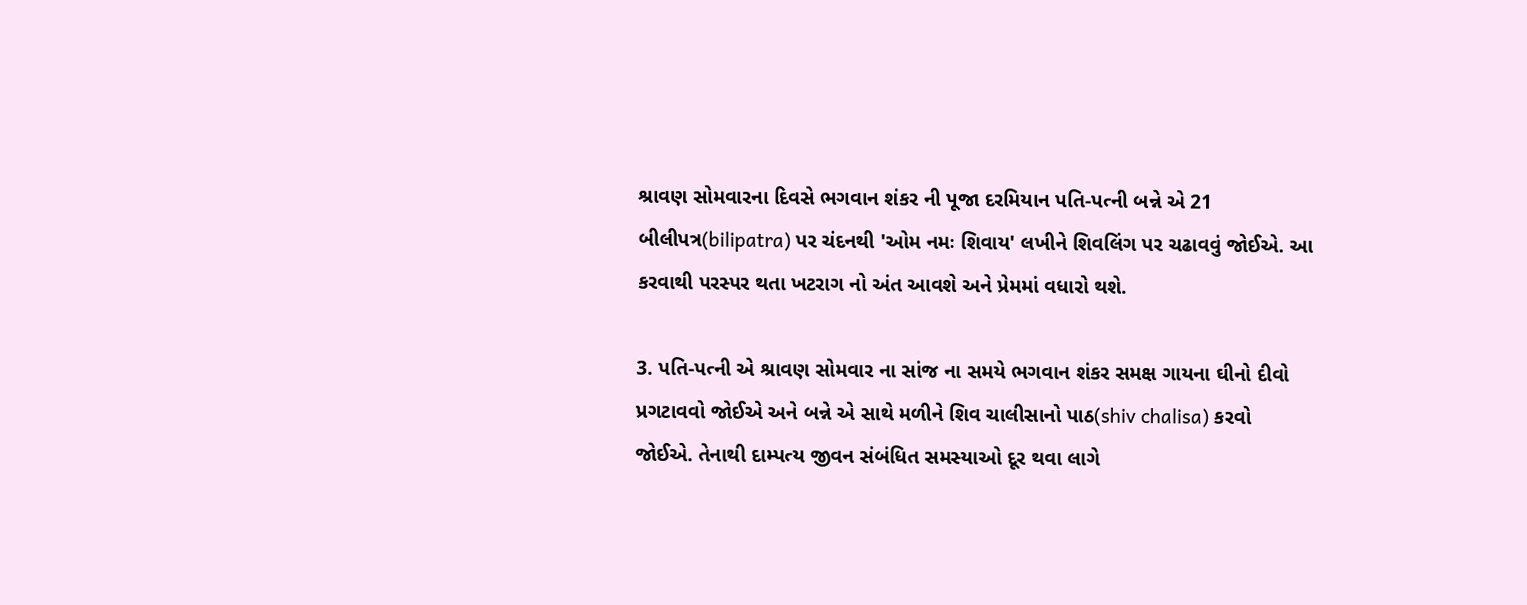શ્રાવણ સોમવારના દિવસે ભગવાન શંકર ની પૂજા દરમિયાન પતિ-પત્ની બન્ને એ 21 બીલીપત્ર(bilipatra) પર ચંદનથી 'ઓમ નમઃ શિવાય' લખીને શિવલિંગ પર ચઢાવવું જોઈએ. આ કરવાથી પરસ્પર થતા ખટરાગ નો અંત આવશે અને પ્રેમમાં વધારો થશે.

3. પતિ-પત્ની એ શ્રાવણ સોમવાર ના સાંજ ના સમયે ભગવાન શંકર સમક્ષ ગાયના ઘીનો દીવો પ્રગટાવવો જોઈએ અને બન્ને એ સાથે મળીને શિવ ચાલીસાનો પાઠ(shiv chalisa) કરવો જોઈએ. તેનાથી દામ્પત્ય જીવન સંબંધિત સમસ્યાઓ દૂર થવા લાગે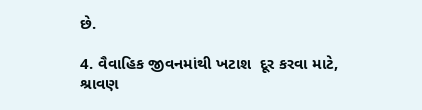છે.

4. વૈવાહિક જીવનમાંથી ખટાશ  દૂર કરવા માટે, શ્રાવણ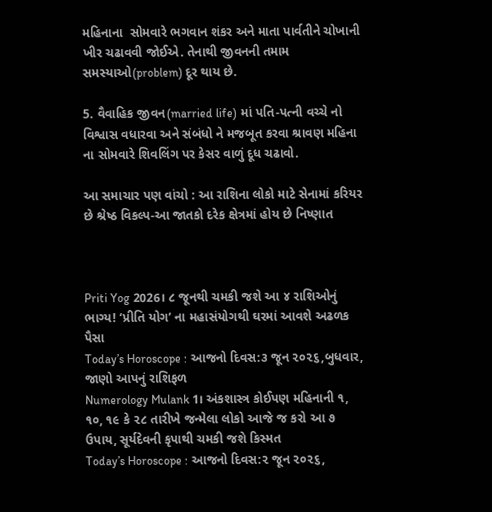મહિનાના  સોમવારે ભગવાન શંકર અને માતા પાર્વતીને ચોખાની ખીર ચઢાવવી જોઈએ. તેનાથી જીવનની તમામ સમસ્યાઓ(problem) દૂર થાય છે.

5. વૈવાહિક જીવન(married life) માં પતિ-પત્ની વચ્ચે નો વિશ્વાસ વધારવા અને સંબંધો ને મજબૂત કરવા શ્રાવણ મહિના ના સોમવારે શિવલિંગ પર કેસર વાળું દૂધ ચઢાવો.

આ સમાચાર પણ વાંચો : આ રાશિના લોકો માટે સેનામાં કરિયર છે શ્રેષ્ઠ વિકલ્પ-આ જાતકો દરેક ક્ષેત્રમાં હોય છે નિષ્ણાત



Priti Yog 2026। ૮ જૂનથી ચમકી જશે આ ૪ રાશિઓનું ભાગ્ય! ‘પ્રીતિ યોગ’ ના મહાસંયોગથી ઘરમાં આવશે અઢળક પૈસા
Today’s Horoscope : આજનો દિવસ:૩ જૂન ૨૦૨૬,બુધવાર, જાણો આપનું રાશિફળ
Numerology Mulank 1। અંકશાસ્ત્ર કોઈપણ મહિનાની ૧, ૧૦, ૧૯ કે ૨૮ તારીખે જન્મેલા લોકો આજે જ કરો આ ૭ ઉપાય, સૂર્યદેવની કૃપાથી ચમકી જશે કિસ્મત
Today’s Horoscope : આજનો દિવસ:૨ જૂન ૨૦૨૬,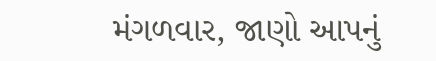મંગળવાર, જાણો આપનું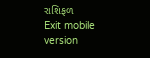રાશિફળ
Exit mobile version